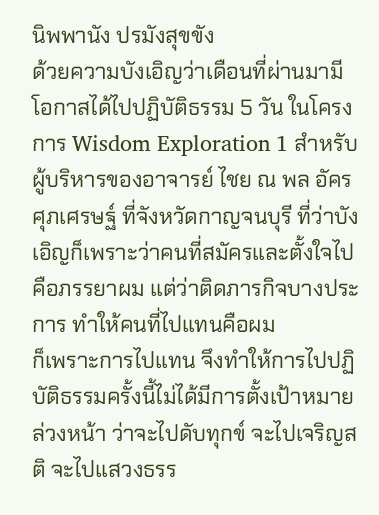นิพพานัง ปรมังสุขขัง
ด้วยความบังเอิญว่าเดือนที่ผ่านมามีโอกาสได้ไปปฏิบัติธรรม 5 วัน ในโครงการ Wisdom Exploration 1 สำหรับผู้บริหารของอาจารย์ ไชย ณ พล อัคร ศุภเศรษฐ์ ที่จังหวัดกาญจนบุรี ที่ว่าบังเอิญก็เพราะว่าคนที่สมัครและตั้งใจไปคือภรรยาผม แต่ว่าติดภารกิจบางประการ ทำให้คนที่ไปแทนคือผม
ก็เพราะการไปแทน จึงทำให้การไปปฏิบัติธรรมครั้งนี้ไม่ได้มีการตั้งเป้าหมายล่วงหน้า ว่าจะไปดับทุกข์ จะไปเจริญสติ จะไปแสวงธรร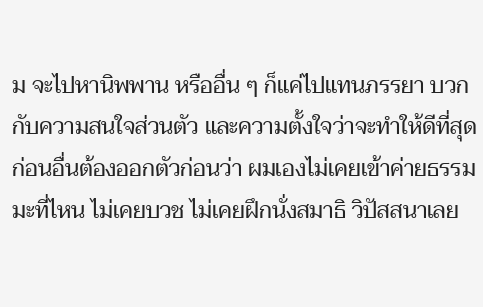ม จะไปหานิพพาน หรืออื่น ๆ ก็แค่ไปแทนภรรยา บวกกับความสนใจส่วนตัว และความตั้งใจว่าจะทำให้ดีที่สุด ก่อนอื่นต้องออกตัวก่อนว่า ผมเองไม่เคยเข้าค่ายธรรมมะที่ไหน ไม่เคยบวช ไม่เคยฝึกนั่งสมาธิ วิปัสสนาเลย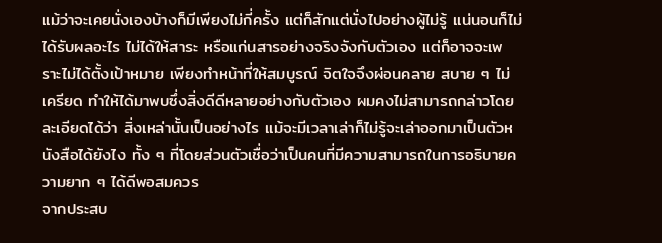แม้ว่าจะเคยนั่งเองบ้างก็มีเพียงไม่กี่ครั้ง แต่ก็สักแต่นั่งไปอย่างผู้ไม่รู้ แน่นอนก็ไม่ได้รับผลอะไร ไม่ได้ให้สาระ หรือแก่นสารอย่างจริงจังกับตัวเอง แต่ก็อาจจะเพราะไม่ได้ตั้งเป้าหมาย เพียงทำหน้าที่ให้สมบูรณ์ จิตใจจึงผ่อนคลาย สบาย ๆ ไม่เครียด ทำให้ได้มาพบซึ่งสิ่งดีดีหลายอย่างกับตัวเอง ผมคงไม่สามารถกล่าวโดยละเอียดได้ว่า สิ่งเหล่านั้นเป็นอย่างไร แม้จะมีเวลาเล่าก็ไม่รู้จะเล่าออกมาเป็นตัวหนังสือได้ยังไง ทั้ง ๆ ที่โดยส่วนตัวเชื่อว่าเป็นคนที่มีความสามารถในการอธิบายความยาก ๆ ได้ดีพอสมควร
จากประสบ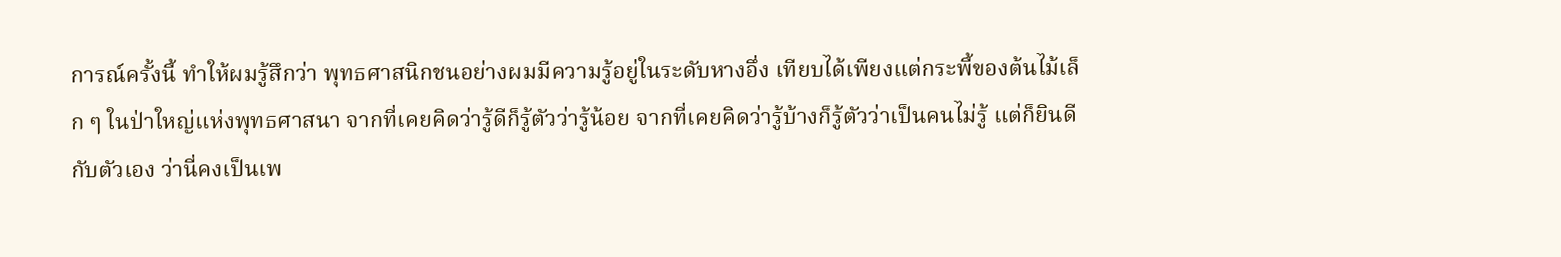การณ์ครั้งนี้ ทำให้ผมรู้สึกว่า พุทธศาสนิกชนอย่างผมมีความรู้อยู่ในระดับหางอึ่ง เทียบได้เพียงแต่กระพี้ของต้นไม้เล็ก ๆ ในป่าใหญ่แห่งพุทธศาสนา จากที่เคยคิดว่ารู้ดีก็รู้ตัวว่ารู้น้อย จากที่เคยคิดว่ารู้บ้างก็รู้ตัวว่าเป็นคนไม่รู้ แต่ก็ยินดีกับตัวเอง ว่านี่คงเป็นเพ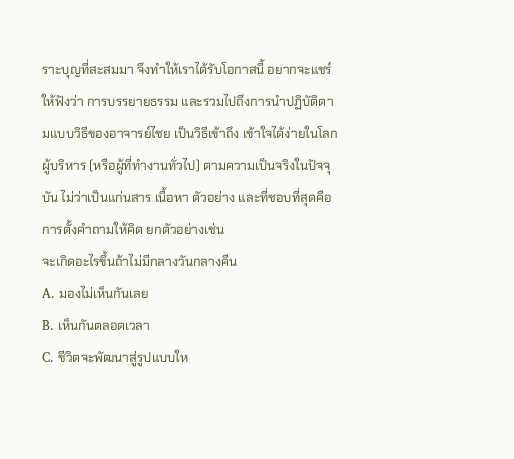ราะบุญที่สะสมมา จึงทำให้เราได้รับโอกาสนี้ อยากจะแชร์ให้ฟังว่า การบรรยายธรรม และรวมไปถึงการนำปฏิบัติตามแบบวิธีของอาจารย์ไชย เป็นวิธีเข้าถึง เข้าใจได้ง่ายในโลกผู้บริหาร (หรือผู้ที่ทำงานทั่วไป) ตามความเป็นจริงในปัจจุบัน ไม่ว่าเป็นแก่นสาร เนื้อหา ตัวอย่าง และที่ชอบที่สุดคือการตั้งคำถามให้คิด ยกตัวอย่างเช่น
จะเกิดอะไรขึ้นถ้าไม่มีกลางวันกลางคืน
A. มองไม่เห็นกันเลย
B. เห็นกันตลอดเวลา
C. ชีวิตจะพัฒนาสู่รูปแบบให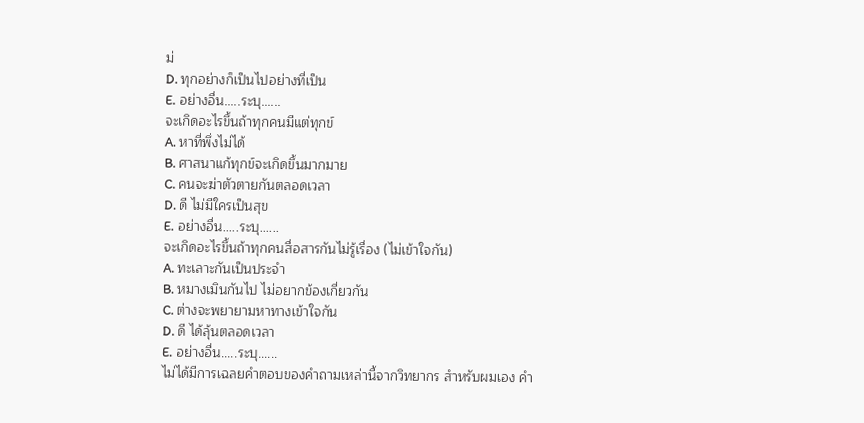ม่
D. ทุกอย่างก็เป็นไปอย่างที่เป็น
E. อย่างอื่น.....ระบุ......
จะเกิดอะไรขึ้นถ้าทุกคนมีแต่ทุกข์
A. หาที่พึ่งไม่ได้
B. ศาสนาแก้ทุกข์จะเกิดขึ้นมากมาย
C. คนจะฆ่าตัวตายกันตลอดเวลา
D. ดี ไม่มีใครเป็นสุข
E. อย่างอื่น.....ระบุ......
จะเกิดอะไรขึ้นถ้าทุกคนสื่อสารกันไม่รู้เรื่อง (ไม่เข้าใจกัน)
A. ทะเลาะกันเป็นประจำ
B. หมางเมินกันไป ไม่อยากข้องเกี่ยวกัน
C. ต่างจะพยายามหาทางเข้าใจกัน
D. ดี ได้ลุ้นตลอดเวลา
E. อย่างอื่น.....ระบุ......
ไม่ได้มีการเฉลยคำตอบของคำถามเหล่านี้จากวิทยากร สำหรับผมเอง คำ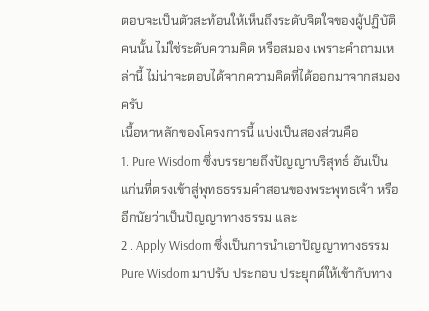ตอบจะเป็นตัวสะท้อนให้เห็นถึงระดับจิตใจของผู้ปฏิบัติคนนั้น ไม่ใช่ระดับความคิด หรือสมอง เพราะคำถามเหล่านี้ ไม่น่าจะตอบได้จากความคิดที่ได้ออกมาจากสมองครับ
เนื้อหาหลักของโครงการนี้ แบ่งเป็นสองส่วนคือ
1. Pure Wisdom ซึ่งบรรยายถึงปัญญาบริสุทธ์ อันเป็นแก่นที่ตรงเข้าสู่พุทธธรรมคำสอนของพระพุทธเจ้า หรืออีกนัยว่าเป็นปัญญาทางธรรม และ
2 . Apply Wisdom ซึ่งเป็นการนำเอาปัญญาทางธรรม Pure Wisdom มาปรับ ประกอบ ประยุกต์ให้เข้ากับทาง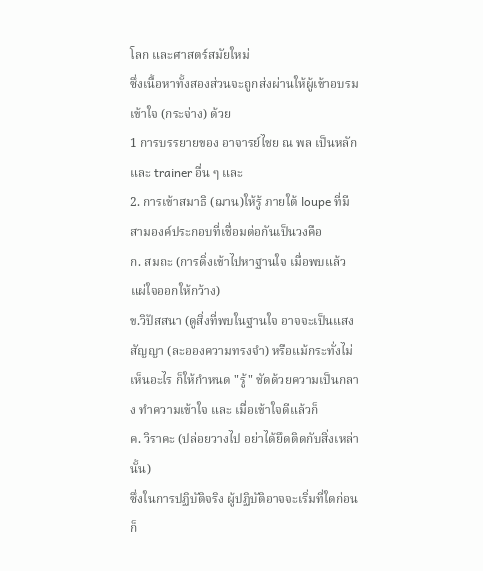โลก และศาสตร์สมัยใหม่
ซึ่งเนื้อหาทั้งสองส่วนจะถูกส่งผ่านให้ผู้เข้าอบรมเข้าใจ (กระจ่าง) ด้วย
1 การบรรยายของ อาจารย์ไชย ณ พล เป็นหลัก และ trainer อื่น ๆ และ
2. การเข้าสมาธิ (ฌาน)ให้รู้ ภายใต้ loupe ที่มีสามองค์ประกอบที่เชื่อมต่อกันเป็นวงคือ
ก. สมถะ (การดิ่งเข้าไปหาฐานใจ เมื่อพบแล้วแผ่ใจออกให้กว้าง)
ข.วิปัสสนา (ดูสิ่งที่พบในฐานใจ อาจจะเป็นแสง สัญญา (ละอองความทรงจำ) หรือแม้กระทั่งไม่เห็นอะไร ก็ให้กำหนด "รู้" ชัดด้วยความเป็นกลาง ทำความเข้าใจ และ เมื่อเข้าใจดีแล้วก็
ค. วิราคะ (ปล่อยวางไป อย่าได้ยึดติดกับสิ่งเหล่านั้น)
ซึ่งในการปฏิบัติจริง ผู้ปฏิบัติอาจจะเริ่มที่ใดก่อนก็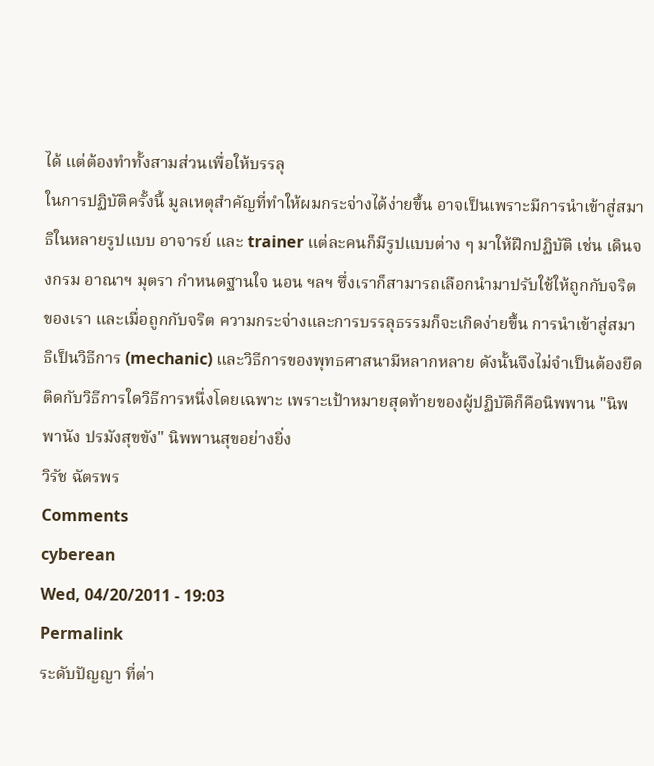ได้ แต่ต้องทำทั้งสามส่วนเพื่อให้บรรลุ
ในการปฏิบัติครั้งนี้ มูลเหตุสำคัญที่ทำให้ผมกระจ่างได้ง่ายขึ้น อาจเป็นเพราะมีการนำเข้าสู่สมาธิในหลายรูปแบบ อาจารย์ และ trainer แต่ละคนก็มีรูปแบบต่าง ๆ มาให้ฝึกปฏิบัติ เช่น เดินจงกรม อาณาฯ มุตรา กำหนดฐานใจ นอน ฯลฯ ซึ่งเราก็สามารถเลือกนำมาปรับใช้ให้ถูกกับจริตของเรา และเมื่อถูกกับจริต ความกระจ่างและการบรรลุธรรมก็จะเกิดง่ายขึ้น การนำเข้าสู่สมาธิเป็นวิธีการ (mechanic) และวิธีการของพุทธศาสนามีหลากหลาย ดังนั้นจึงไม่จำเป็นต้องยึดติดกับวิธีการใดวิธีการหนึ่งโดยเฉพาะ เพราะเป้าหมายสุดท้ายของผู้ปฏิบัติก็คือนิพพาน "นิพพานัง ปรมังสุขขัง" นิพพานสุขอย่างยิ่ง
วิรัช ฉัตรพร
Comments
cyberean
Wed, 04/20/2011 - 19:03
Permalink
ระดับปัญญา ที่ต่า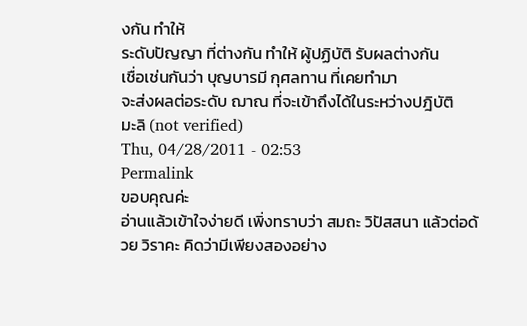งกัน ทำให้
ระดับปัญญา ที่ต่างกัน ทำให้ ผู้ปฏิบัติ รับผลต่างกัน
เชื่อเช่นกันว่า บุญบารมี กุศลทาน ที่เคยทำมา
จะส่งผลต่อระดับ ฌาณ ที่จะเข้าถึงได้ในระหว่างปฎิบัติ
มะลิ (not verified)
Thu, 04/28/2011 - 02:53
Permalink
ขอบคุณค่ะ
อ่านแล้วเข้าใจง่ายดี เพิ่งทราบว่า สมถะ วิปัสสนา แล้วต่อด้วย วิราคะ คิดว่ามีเพียงสองอย่าง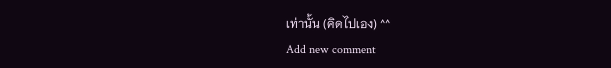เท่านั้น (คิดไปเอง) ^^
Add new comment